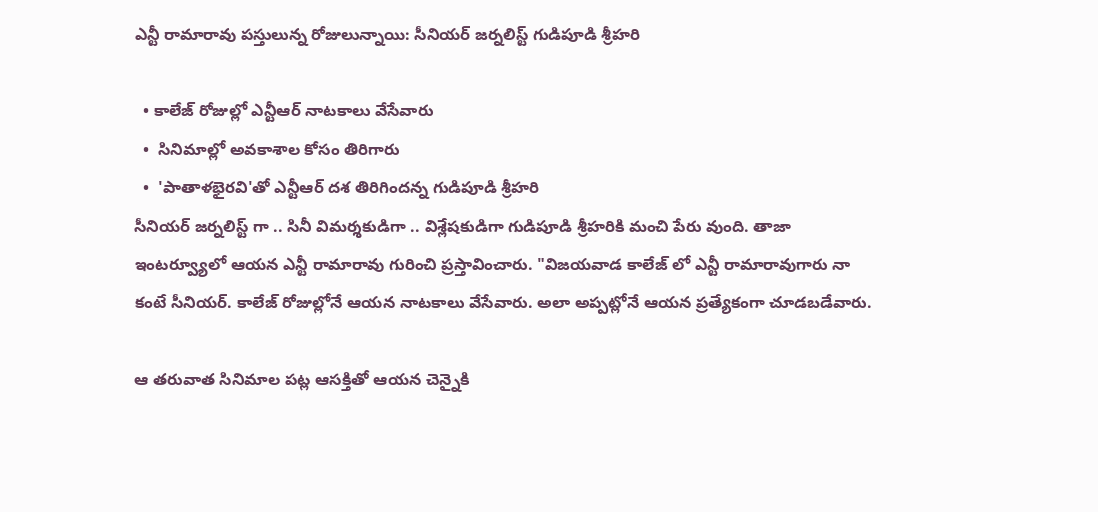ఎన్టీ రామారావు పస్తులున్న రోజులున్నాయి: సీనియర్ జర్నలిస్ట్ గుడిపూడి శ్రీహరి

  • కాలేజ్ రోజుల్లో ఎన్టీఆర్ నాటకాలు వేసేవారు
  •  సినిమాల్లో అవకాశాల కోసం తిరిగారు
  •  'పాతాళభైరవి'తో ఎన్టీఆర్ దశ తిరిగిందన్న గుడిపూడి శ్రీహరి
సీనియర్ జర్నలిస్ట్ గా .. సినీ విమర్శకుడిగా .. విశ్లేషకుడిగా గుడిపూడి శ్రీహరికి మంచి పేరు వుంది. తాజా ఇంటర్వ్యూలో ఆయన ఎన్టీ రామారావు గురించి ప్రస్తావించారు. "విజయవాడ కాలేజ్ లో ఎన్టీ రామారావుగారు నా కంటే సీనియర్. కాలేజ్ రోజుల్లోనే ఆయన నాటకాలు వేసేవారు. అలా అప్పట్లోనే ఆయన ప్రత్యేకంగా చూడబడేవారు.

ఆ తరువాత సినిమాల పట్ల ఆసక్తితో ఆయన చెన్నైకి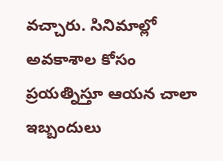వచ్చారు. సినిమాల్లో అవకాశాల కోసం ప్రయత్నిస్తూ ఆయన చాలా ఇబ్బందులు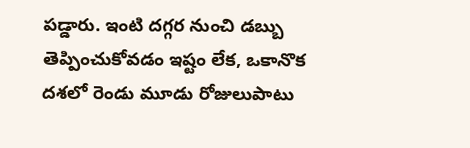పడ్డారు. ఇంటి దగ్గర నుంచి డబ్బు తెప్పించుకోవడం ఇష్టం లేక, ఒకానొక దశలో రెండు మూడు రోజులుపాటు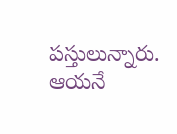పస్తులున్నారు. ఆయనే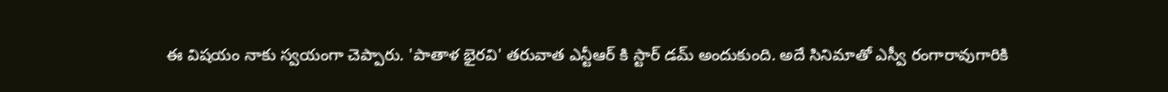ఈ విషయం నాకు స్వయంగా చెప్పారు. 'పాతాళ భైరవి' తరువాత ఎన్టీఆర్ కి స్టార్ డమ్ అందుకుంది. అదే సినిమాతో ఎస్వీ రంగారావుగారికి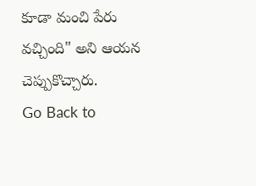కూడా మంచి పేరు వచ్చింది" అని ఆయన చెప్పుకొచ్చారు.
Go Back to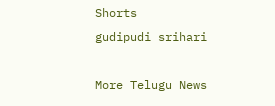Shorts
gudipudi srihari

More Telugu News